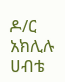ዶ/ር አክሊሉ ሀብቴ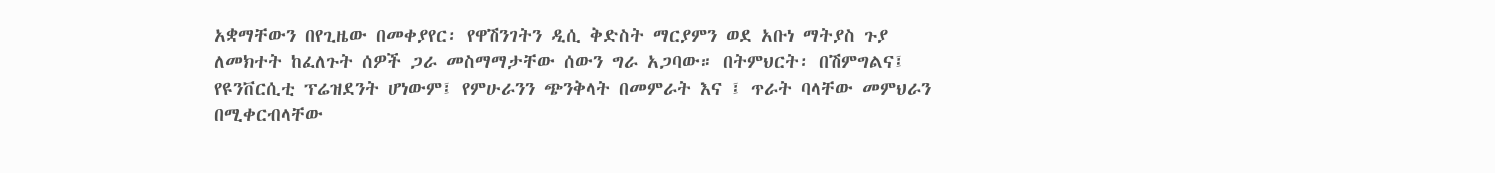አቋማቸውን በየጊዜው በመቀያየር፡ የዋሽንገትን ዲሲ ቅድስት ማርያምን ወደ አቡነ ማትያስ ጉያ ለመክተት ከፈለጉት ሰዎች ጋራ መስማማታቸው ሰውን ግራ አጋባው። በትምህርት፡ በሽምግልና፤ የዩንቨርሲቲ ፕሬዝደንት ሆነውም፤ የምሁራንን ጭንቅላት በመምራት እና ፤ ጥራት ባላቸው መምህራን በሚቀርብላቸው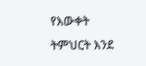የእውቀት ትምህርት እንደ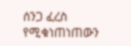ሰንጋ ፈረስ የሚቁነጠነጠውን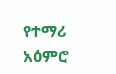የተማሪ አዕምሮ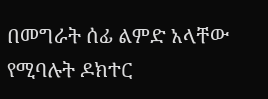በመግራት ሰፊ ልምድ አላቸው የሚባሉት ዶክተር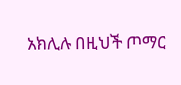አክሊሉ በዚህች ጦማር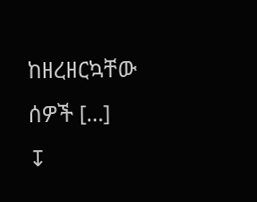ከዘረዘርኳቸው ሰዎች […]
↧